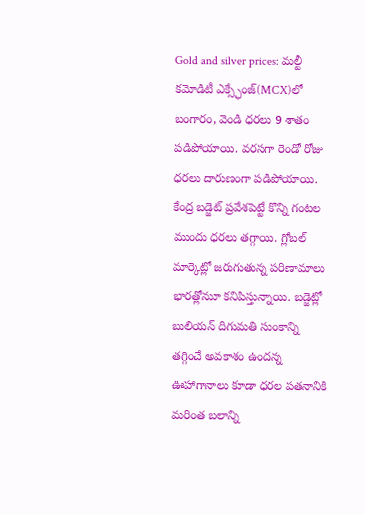Gold and silver prices: మల్టీ కమోడిటీ ఎక్స్ఛేంజ్(MCX)లో బంగారం, వెండి ధరలు 9 శాతం పడిపోయాయి. వరసగా రెండో రోజు ధరలు దారుణంగా పడిపోయాయి. కేంద్ర బడ్జెట్ ప్రవేశపెట్టే కొన్ని గంటల ముందు ధరలు తగ్గాయి. గ్లోబల్ మార్కెట్లో జరుగుతున్న పరిణామాలు భారత్లోనుూ కనిపిస్తున్నాయి. బడ్జెట్లో బులియన్ దిగుమతి సుంకాన్ని తగ్గించే అవకాశం ఉందన్న ఊహాగానాలు కూడా ధరల పతనానికి మరింత బలాన్ని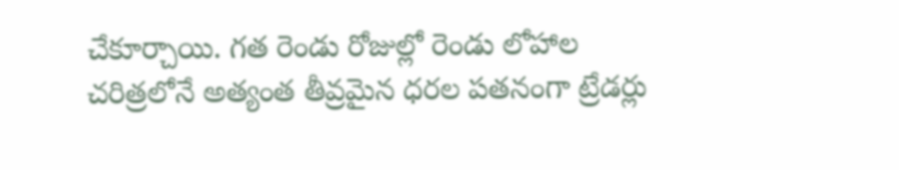చేకూర్చాయి. గత రెండు రోజుల్లో రెండు లోహాల చరిత్రలోనే అత్యంత తీవ్రమైన ధరల పతనంగా ట్రేడర్లు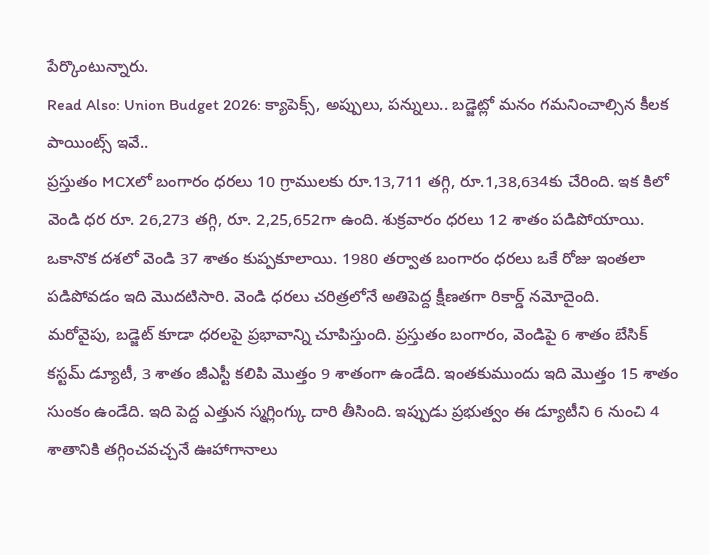పేర్కొంటున్నారు.
Read Also: Union Budget 2026: క్యాపెక్స్, అప్పులు, పన్నులు.. బడ్జెట్లో మనం గమనించాల్సిన కీలక పాయింట్స్ ఇవే..
ప్రస్తుతం MCXలో బంగారం ధరలు 10 గ్రాములకు రూ.13,711 తగ్గి, రూ.1,38,634కు చేరింది. ఇక కిలో వెండి ధర రూ. 26,273 తగ్గి, రూ. 2,25,652గా ఉంది. శుక్రవారం ధరలు 12 శాతం పడిపోయాయి. ఒకానొక దశలో వెండి 37 శాతం కుప్పకూలాయి. 1980 తర్వాత బంగారం ధరలు ఒకే రోజు ఇంతలా పడిపోవడం ఇది మొదటిసారి. వెండి ధరలు చరిత్రలోనే అతిపెద్ద క్షీణతగా రికార్డ్ నమోదైంది.
మరోవైపు, బడ్జెట్ కూడా ధరలపై ప్రభావాన్ని చూపిస్తుంది. ప్రస్తుతం బంగారం, వెండిపై 6 శాతం బేసిక్ కస్టమ్ డ్యూటీ, 3 శాతం జీఎస్టీ కలిపి మొత్తం 9 శాతంగా ఉండేది. ఇంతకుముందు ఇది మొత్తం 15 శాతం సుంకం ఉండేది. ఇది పెద్ద ఎత్తున స్మగ్లింగ్కు దారి తీసింది. ఇప్పుడు ప్రభుత్వం ఈ డ్యూటీని 6 నుంచి 4 శాతానికి తగ్గించవచ్చనే ఊహాగానాలు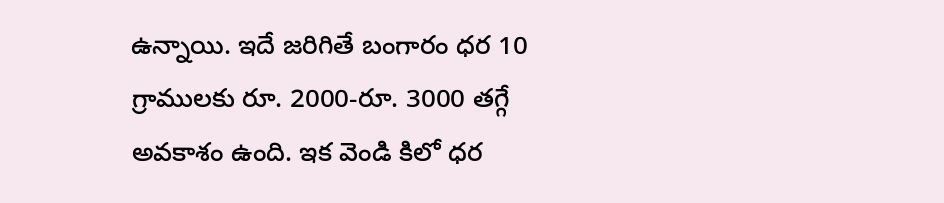ఉన్నాయి. ఇదే జరిగితే బంగారం ధర 10 గ్రాములకు రూ. 2000-రూ. 3000 తగ్గే అవకాశం ఉంది. ఇక వెండి కిలో ధర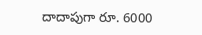దాదాపుగా రూ. 6000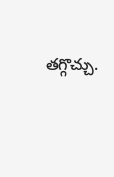తగ్గొచ్చు.